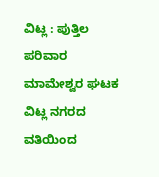ವಿಟ್ಲ : ಪುತ್ತಿಲ ಪರಿವಾರ ಮಾಮೇಶ್ವರ ಘಟಕ ವಿಟ್ಲ ನಗರದ ವತಿಯಿಂದ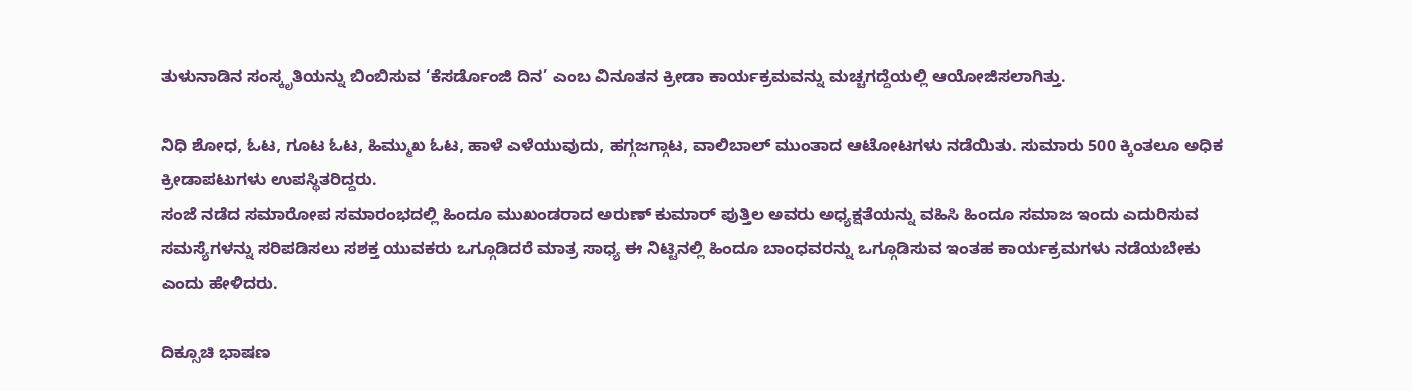ತುಳುನಾಡಿನ ಸಂಸ್ಕೃತಿಯನ್ನು ಬಿಂಬಿಸುವ ‘ಕೆಸರ್ಡೊಂಜಿ ದಿನ’ ಎಂಬ ವಿನೂತನ ಕ್ರೀಡಾ ಕಾರ್ಯಕ್ರಮವನ್ನು ಮಚ್ಚಗದ್ದೆಯಲ್ಲಿ ಆಯೋಜಿಸಲಾಗಿತ್ತು.

ನಿಧಿ ಶೋಧ, ಓಟ, ಗೂಟ ಓಟ, ಹಿಮ್ಮುಖ ಓಟ, ಹಾಳೆ ಎಳೆಯುವುದು, ಹಗ್ಗಜಗ್ಗಾಟ, ವಾಲಿಬಾಲ್ ಮುಂತಾದ ಆಟೋಟಗಳು ನಡೆಯಿತು. ಸುಮಾರು 500 ಕ್ಕಿಂತಲೂ ಅಧಿಕ ಕ್ರೀಡಾಪಟುಗಳು ಉಪಸ್ಥಿತರಿದ್ದರು.
ಸಂಜೆ ನಡೆದ ಸಮಾರೋಪ ಸಮಾರಂಭದಲ್ಲಿ ಹಿಂದೂ ಮುಖಂಡರಾದ ಅರುಣ್ ಕುಮಾರ್ ಪುತ್ತಿಲ ಅವರು ಅಧ್ಯಕ್ಷತೆಯನ್ನು ವಹಿಸಿ ಹಿಂದೂ ಸಮಾಜ ಇಂದು ಎದುರಿಸುವ ಸಮಸ್ಯೆಗಳನ್ನು ಸರಿಪಡಿಸಲು ಸಶಕ್ತ ಯುವಕರು ಒಗ್ಗೂಡಿದರೆ ಮಾತ್ರ ಸಾಧ್ಯ ಈ ನಿಟ್ಟಿನಲ್ಲಿ ಹಿಂದೂ ಬಾಂಧವರನ್ನು ಒಗ್ಗೂಡಿಸುವ ಇಂತಹ ಕಾರ್ಯಕ್ರಮಗಳು ನಡೆಯಬೇಕು ಎಂದು ಹೇಳಿದರು.

ದಿಕ್ಸೂಚಿ ಭಾಷಣ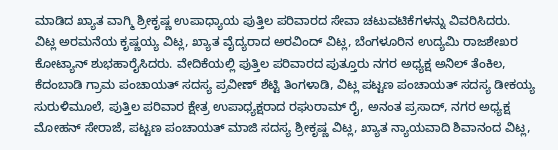ಮಾಡಿದ ಖ್ಯಾತ ವಾಗ್ಮಿ ಶ್ರೀಕೃಷ್ಣ ಉಪಾಧ್ಯಾಯ ಪುತ್ತಿಲ ಪರಿವಾರದ ಸೇವಾ ಚಟುವಟಿಕೆಗಳನ್ನು ವಿವರಿಸಿದರು.
ವಿಟ್ಲ ಅರಮನೆಯ ಕೃಷ್ಣಯ್ಯ ವಿಟ್ಲ, ಖ್ಯಾತ ವೈದ್ಯರಾದ ಅರವಿಂದ್ ವಿಟ್ಲ, ಬೆಂಗಳೂರಿನ ಉದ್ಯಮಿ ರಾಜಶೇಖರ ಕೋಟ್ಯಾನ್ ಶುಭಹಾರೈಸಿದರು. ವೇದಿಕೆಯಲ್ಲಿ ಪುತ್ತಿಲ ಪರಿವಾರದ ಪುತ್ತೂರು ನಗರ ಅಧ್ಯಕ್ಷ ಅನಿಲ್ ತೆಂಕಿಲ, ಕೆದಂಬಾಡಿ ಗ್ರಾಮ ಪಂಚಾಯತ್ ಸದಸ್ಯ ಪ್ರವೀಣ್ ಶೆಟ್ಟಿ ತಿಂಗಳಾಡಿ, ವಿಟ್ಲ ಪಟ್ಟಣ ಪಂಚಾಯತ್ ಸದಸ್ಯ ಡೀಕಯ್ಯ ಸುರುಳಿಮೂಲೆ, ಪುತ್ತಿಲ ಪರಿವಾರ ಕ್ಷೇತ್ರ ಉಪಾಧ್ಯಕ್ಷರಾದ ರಘುರಾಮ್ ರೈ, ಅನಂತ ಪ್ರಸಾದ್, ನಗರ ಅಧ್ಯಕ್ಷ ಮೋಹನ್ ಸೇರಾಜೆ, ಪಟ್ಟಣ ಪಂಚಾಯತ್ ಮಾಜಿ ಸದಸ್ಯ ಶ್ರೀಕೃಷ್ಣ ವಿಟ್ಲ, ಖ್ಯಾತ ನ್ಯಾಯವಾದಿ ಶಿವಾನಂದ ವಿಟ್ಲ,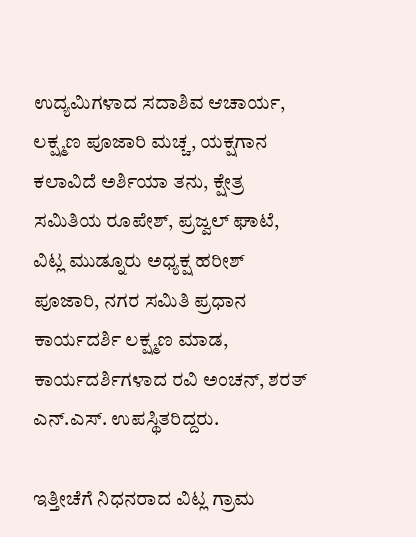ಉದ್ಯಮಿಗಳಾದ ಸದಾಶಿವ ಆಚಾರ್ಯ, ಲಕ್ಷ್ಮಣ ಪೂಜಾರಿ ಮಚ್ಚ, ಯಕ್ಷಗಾನ ಕಲಾವಿದೆ ಅರ್ಶಿಯಾ ತನು, ಕ್ಷೇತ್ರ ಸಮಿತಿಯ ರೂಪೇಶ್, ಪ್ರಜ್ವಲ್ ಘಾಟೆ, ವಿಟ್ಲ ಮುಡ್ನೂರು ಅಧ್ಯಕ್ಷ ಹರೀಶ್ ಪೂಜಾರಿ, ನಗರ ಸಮಿತಿ ಪ್ರಧಾನ ಕಾರ್ಯದರ್ಶಿ ಲಕ್ಷ್ಮಣ ಮಾಡ, ಕಾರ್ಯದರ್ಶಿಗಳಾದ ರವಿ ಅಂಚನ್, ಶರತ್ ಎನ್.ಎಸ್. ಉಪಸ್ಥಿತರಿದ್ದರು.

ಇತ್ತೀಚೆಗೆ ನಿಧನರಾದ ವಿಟ್ಲ ಗ್ರಾಮ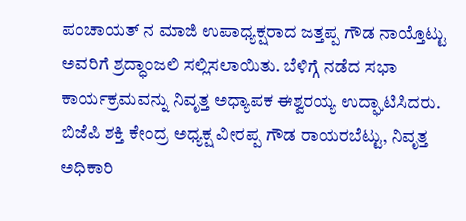ಪಂಚಾಯತ್ ನ ಮಾಜಿ ಉಪಾಧ್ಯಕ್ಷರಾದ ಜತ್ತಪ್ಪ ಗೌಡ ನಾಯ್ತೊಟ್ಟು ಅವರಿಗೆ ಶ್ರದ್ಧಾಂಜಲಿ ಸಲ್ಲಿಸಲಾಯಿತು. ಬೆಳಿಗ್ಗೆ ನಡೆದ ಸಭಾ ಕಾರ್ಯಕ್ರಮವನ್ನು ನಿವೃತ್ತ ಅಧ್ಯಾಪಕ ಈಶ್ವರಯ್ಯ ಉದ್ಘಾಟಿಸಿದರು.
ಬಿಜೆಪಿ ಶಕ್ತಿ ಕೇಂದ್ರ ಅಧ್ಯಕ್ಷ ವೀರಪ್ಪ ಗೌಡ ರಾಯರಬೆಟ್ಟು, ನಿವೃತ್ತ ಅಧಿಕಾರಿ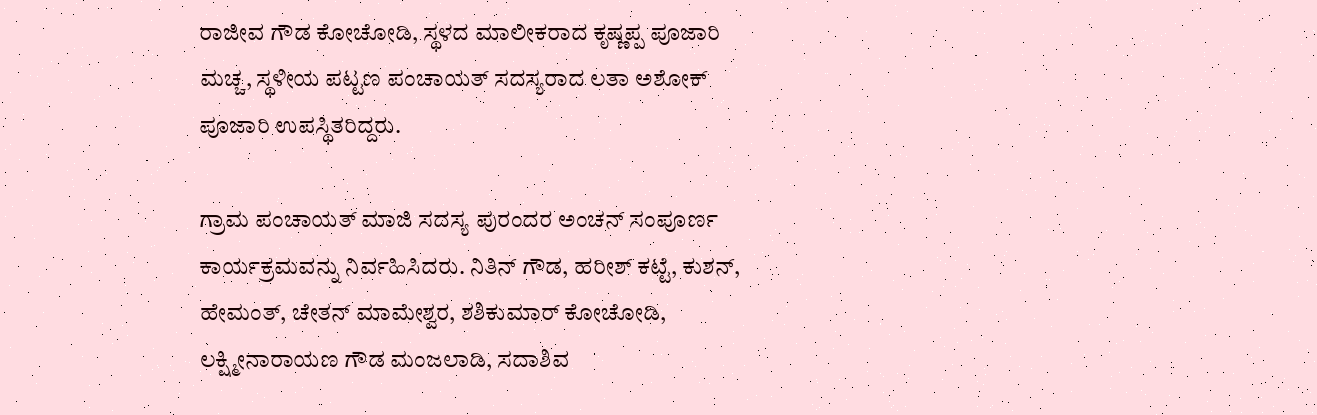ರಾಜೀವ ಗೌಡ ಕೋಚೋಡಿ, ಸ್ಥಳದ ಮಾಲೀಕರಾದ ಕೃಷ್ಣಪ್ಪ ಪೂಜಾರಿ ಮಚ್ಚ, ಸ್ಥಳೀಯ ಪಟ್ಟಣ ಪಂಚಾಯತ್ ಸದಸ್ಯರಾದ ಲತಾ ಅಶೋಕ್ ಪೂಜಾರಿ ಉಪಸ್ಥಿತರಿದ್ದರು.

ಗ್ರಾಮ ಪಂಚಾಯತ್ ಮಾಜಿ ಸದಸ್ಯ ಪುರಂದರ ಅಂಚನ್ ಸಂಪೂರ್ಣ ಕಾರ್ಯಕ್ರಮವನ್ನು ನಿರ್ವಹಿಸಿದರು. ನಿತಿನ್ ಗೌಡ, ಹರೀಶ್ ಕಟ್ಟೆ, ಕುಶನ್, ಹೇಮಂತ್, ಚೇತನ್ ಮಾಮೇಶ್ವರ, ಶಶಿಕುಮಾರ್ ಕೋಚೋಡಿ, ಲಕ್ಷ್ಮೀನಾರಾಯಣ ಗೌಡ ಮಂಜಲಾಡಿ, ಸದಾಶಿವ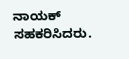ನಾಯಕ್ ಸಹಕರಿಸಿದರು.